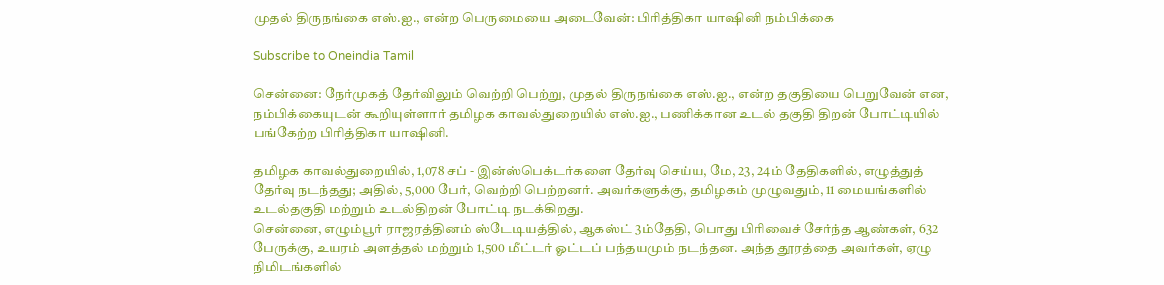முதல் திருநங்கை எஸ்.ஐ., என்ற பெருமையை அடைவேன்: பிரித்திகா யாஷினி நம்பிக்கை

Subscribe to Oneindia Tamil

சென்னை: நேர்முகத் தேர்விலும் வெற்றி பெற்று, முதல் திருநங்கை எஸ்.ஐ., என்ற தகுதியை பெறுவேன் என, நம்பிக்கையுடன் கூறியுள்ளார் தமிழக காவல்துறையில் எஸ்.ஐ., பணிக்கான உடல் தகுதி திறன் போட்டியில் பங்கேற்ற பிரித்திகா யாஷினி.

தமிழக காவல்துறையில், 1,078 சப் - இன்ஸ்பெக்டர்களை தேர்வு செய்ய, மே, 23, 24ம் தேதிகளில், எழுத்துத் தேர்வு நடந்தது; அதில், 5,000 பேர், வெற்றி பெற்றனர். அவர்களுக்கு, தமிழகம் முழுவதும், 11 மையங்களில் உடல்தகுதி மற்றும் உடல்திறன் போட்டி நடக்கிறது.
சென்னை, எழும்பூர் ராஜரத்தினம் ஸ்டேடியத்தில், ஆகஸ்ட் 3ம்தேதி, பொது பிரிவைச் சேர்ந்த ஆண்கள், 632 பேருக்கு, உயரம் அளத்தல் மற்றும் 1,500 மீட்டர் ஓட்டப் பந்தயமும் நடந்தன. அந்த தூரத்தை அவர்கள், ஏழு நிமிடங்களில்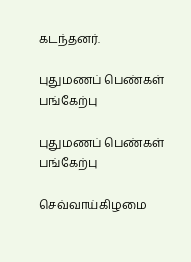கடந்தனர்.

புதுமணப் பெண்கள் பங்கேற்பு

புதுமணப் பெண்கள் பங்கேற்பு

செவ்வாய்கிழமை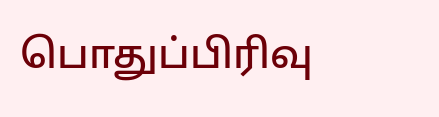பொதுப்பிரிவு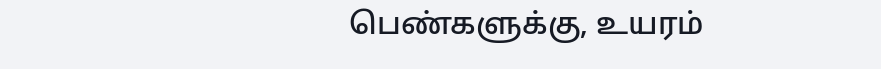பெண்களுக்கு, உயரம்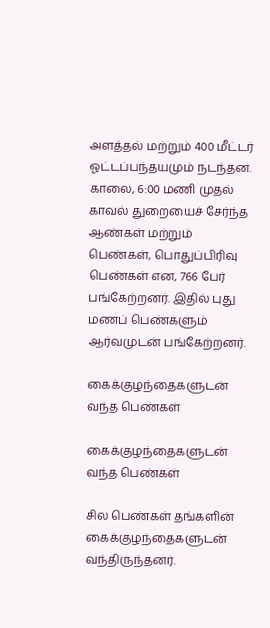அளத்தல் மற்றும் 400 மீட்டர் ஓட்டப்பந்தயமும் நடந்தன. காலை, 6:00 மணி முதல் காவல் துறையைச் சேர்ந்த ஆண்கள் மற்றும் பெண்கள், பொதுப்பிரிவு பெண்கள் என, 766 பேர் பங்கேற்றனர். இதில் புது மணப் பெண்களும் ஆர்வமுடன் பங்கேற்றனர்.

கைக்குழந்தைகளுடன் வந்த பெண்கள்

கைக்குழந்தைகளுடன் வந்த பெண்கள்

சில பெண்கள் தங்களின் கைக்குழந்தைகளுடன் வந்திருந்தனர்.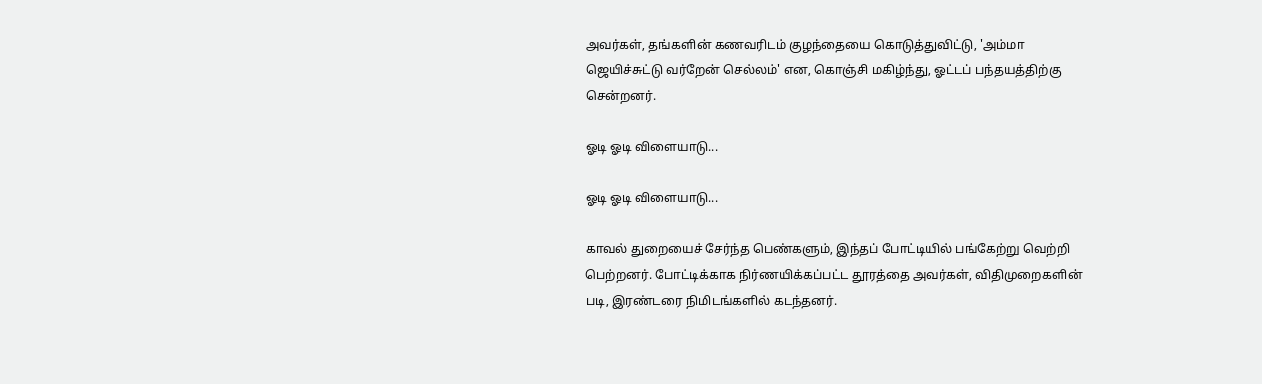அவர்கள், தங்களின் கணவரிடம் குழந்தையை கொடுத்துவிட்டு, 'அம்மா ஜெயிச்சுட்டு வர்றேன் செல்லம்' என, கொஞ்சி மகிழ்ந்து, ஓட்டப் பந்தயத்திற்கு சென்றனர்.

ஓடி ஓடி விளையாடு...

ஓடி ஓடி விளையாடு...

காவல் துறையைச் சேர்ந்த பெண்களும், இந்தப் போட்டியில் பங்கேற்று வெற்றி பெற்றனர். போட்டிக்காக நிர்ணயிக்கப்பட்ட தூரத்தை அவர்கள், விதிமுறைகளின் படி, இரண்டரை நிமிடங்களில் கடந்தனர்.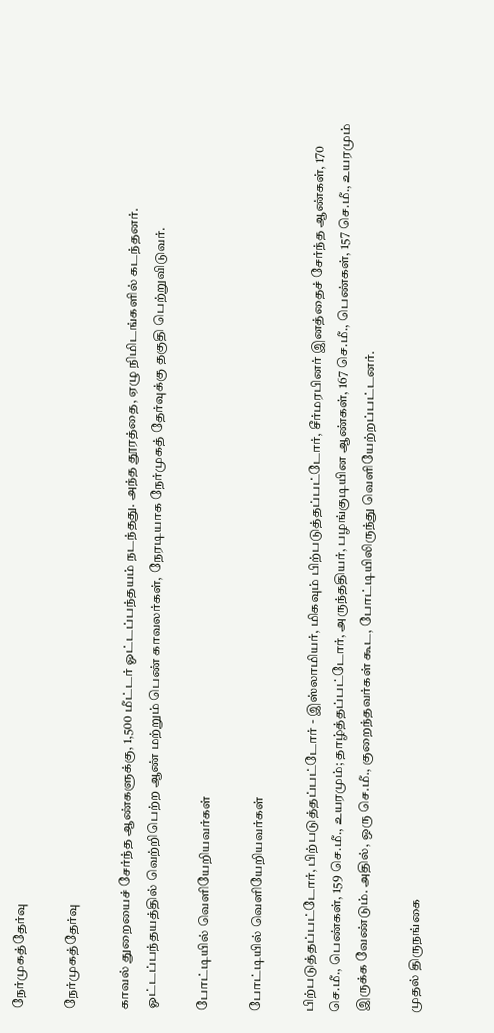நேர்முகத்தேர்வு

நேர்முகத்தேர்வு

காவல் துறையைச் சேர்ந்த ஆண்களுக்கு, 1,500 மீட்டர் ஓட்டப்பந்தயம் நடந்தது. அந்த தூரத்தை, ஏழு நிமிடங்களில் கடந்தனர். ஓட்டப்பந்தயத்தில் வெற்றிபெற்ற ஆண் மற்றும் பெண் காவலர்கள், நேரடியாக நேர்முகத் தேர்வுக்கு தகுதி பெற்றுவிடுவர்.

போட்டியில் வெளியேறியவர்கள்

போட்டியில் வெளியேறியவர்கள்

பிற்படுத்தப்பட்டோர், பிற்படுத்தப்பட்டோர் - இஸ்லாமியர், மிகவும் பிற்படுத்தப்பட்டோர், சீர்மரபினர் இனத்தைச் சேர்ந்த ஆண்கள், 170 செ.மீ., பெண்கள், 159 செ.மீ., உயரமும்; தாழ்த்தப்பட்டோர், அருந்ததியர், பழங்குடியின ஆண்கள், 167 செ.மீ., பெண்கள், 157 செ.மீ., உயரமும் இருக்க வேண்டும். அதில், ஒரு செ.மீ., குறைந்தவர்கள் கூட, போட்டியிலிருந்து வெளியேற்றப்பட்டனர்.

முதல் திருநங்கை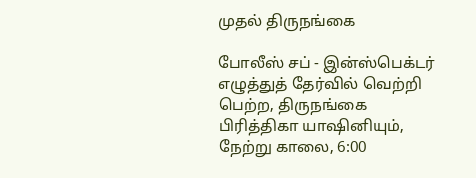முதல் திருநங்கை

போலீஸ் சப் - இன்ஸ்பெக்டர் எழுத்துத் தேர்வில் வெற்றி பெற்ற, திருநங்கை பிரித்திகா யாஷினியும், நேற்று காலை, 6:00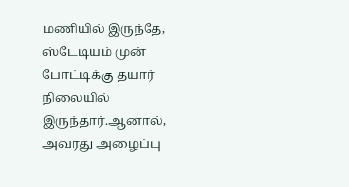மணியில் இருந்தே, ஸ்டேடியம் முன் போட்டிக்கு தயார் நிலையில் இருந்தார்.ஆனால், அவரது அழைப்பு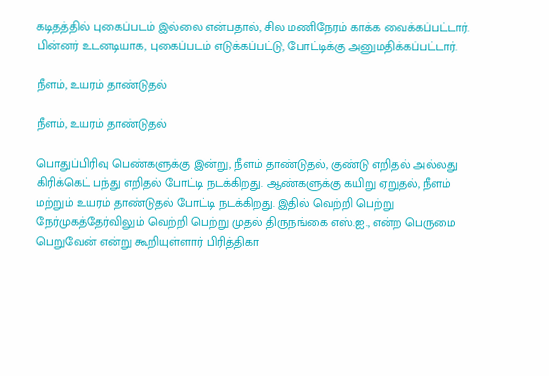கடிதத்தில் புகைப்படம் இல்லை என்பதால், சில மணிநேரம் காக்க வைக்கப்பட்டார். பின்னர் உடனடியாக, புகைப்படம் எடுக்கப்பட்டு, போட்டிக்கு அனுமதிக்கப்பட்டார்.

நீளம், உயரம் தாண்டுதல்

நீளம், உயரம் தாண்டுதல்

பொதுப்பிரிவு பெண்களுக்கு இன்று, நீளம் தாண்டுதல், குண்டு எறிதல் அல்லது கிரிக்கெட் பந்து எறிதல் போட்டி நடக்கிறது. ஆண்களுக்கு கயிறு ஏறுதல், நீளம் மற்றும் உயரம் தாண்டுதல் போட்டி நடக்கிறது. இதில் வெற்றி பெற்று நேர்முகத்தேர்விலும் வெற்றி பெற்று முதல் திருநங்கை எஸ்.ஐ., என்ற பெருமை பெறுவேன் என்று கூறியுள்ளார் பிரித்திகா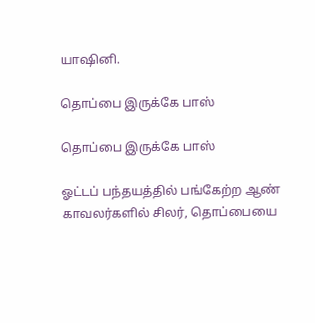யாஷினி.

தொப்பை இருக்கே பாஸ்

தொப்பை இருக்கே பாஸ்

ஓட்டப் பந்தயத்தில் பங்கேற்ற ஆண் காவலர்களில் சிலர், தொப்பையை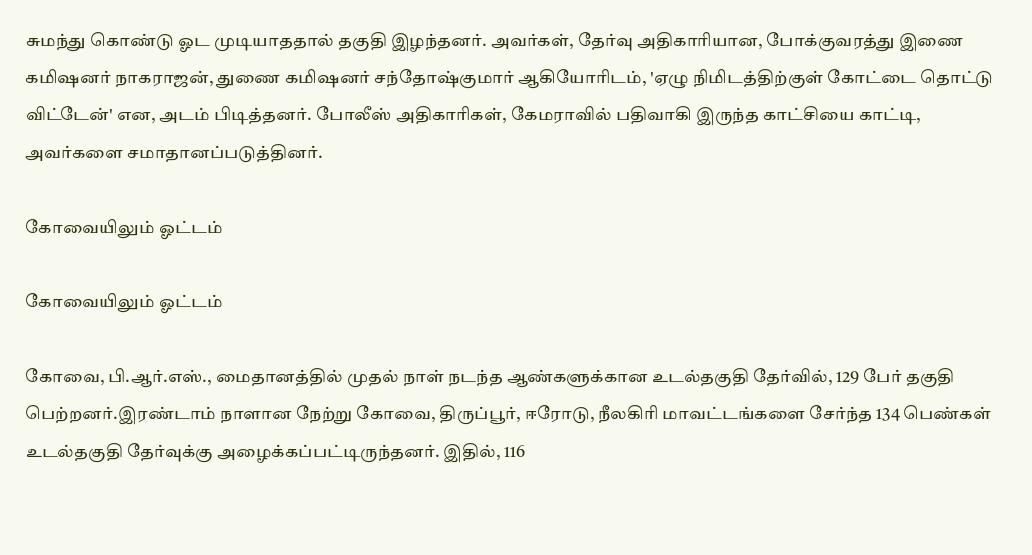சுமந்து கொண்டு ஓட முடியாததால் தகுதி இழந்தனர். அவர்கள், தேர்வு அதிகாரியான, போக்குவரத்து இணை கமிஷனர் நாகராஜன், துணை கமிஷனர் சந்தோஷ்குமார் ஆகியோரிடம், 'ஏழு நிமிடத்திற்குள் கோட்டை தொட்டு விட்டேன்' என, அடம் பிடித்தனர். போலீஸ் அதிகாரிகள், கேமராவில் பதிவாகி இருந்த காட்சியை காட்டி, அவர்களை சமாதானப்படுத்தினர்.

கோவையிலும் ஓட்டம்

கோவையிலும் ஓட்டம்

கோவை, பி.ஆர்.எஸ்., மைதானத்தில் முதல் நாள் நடந்த ஆண்களுக்கான உடல்தகுதி தேர்வில், 129 பேர் தகுதி பெற்றனர்.இரண்டாம் நாளான நேற்று கோவை, திருப்பூர், ஈரோடு, நீலகிரி மாவட்டங்களை சேர்ந்த 134 பெண்கள் உடல்தகுதி தேர்வுக்கு அழைக்கப்பட்டிருந்தனர். இதில், 116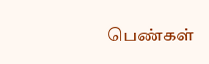பெண்கள்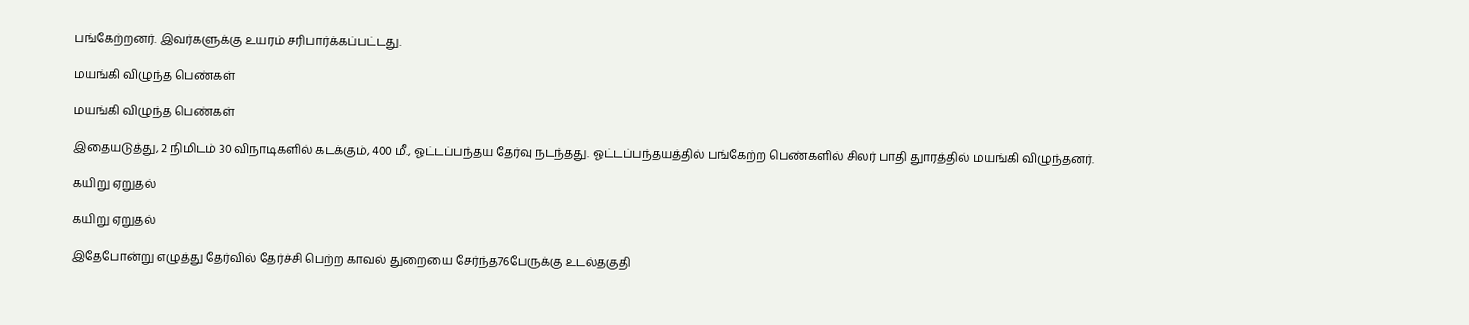பங்கேற்றனர். இவர்களுக்கு உயரம் சரிபார்க்கப்பட்டது.

மயங்கி விழுந்த பெண்கள்

மயங்கி விழுந்த பெண்கள்

இதையடுத்து, 2 நிமிடம் 30 விநாடிகளில் கடக்கும், 400 மீ., ஓட்டப்பந்தய தேர்வு நடந்தது. ஓட்டப்பந்தயத்தில் பங்கேற்ற பெண்களில் சிலர் பாதி துாரத்தில் மயங்கி விழுந்தனர்.

கயிறு ஏறுதல்

கயிறு ஏறுதல்

இதேபோன்று எழுத்து தேர்வில் தேர்ச்சி பெற்ற காவல் துறையை சேர்ந்த76பேருக்கு உடல்தகுதி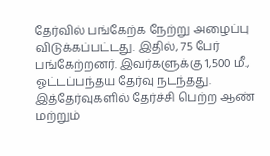தேர்வில் பங்கேற்க நேற்று அழைப்பு விடுக்கப்பட்டது. இதில், 75 பேர் பங்கேற்றனர். இவர்களுக்கு 1,500 மீ., ஓட்டப்பந்தய தேர்வு நடந்தது. இத்தேர்வுகளில் தேர்ச்சி பெற்ற ஆண் மற்றும்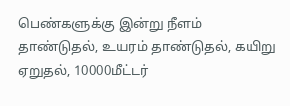பெண்களுக்கு இன்று நீளம் தாண்டுதல், உயரம் தாண்டுதல், கயிறு ஏறுதல், 10000மீட்டர்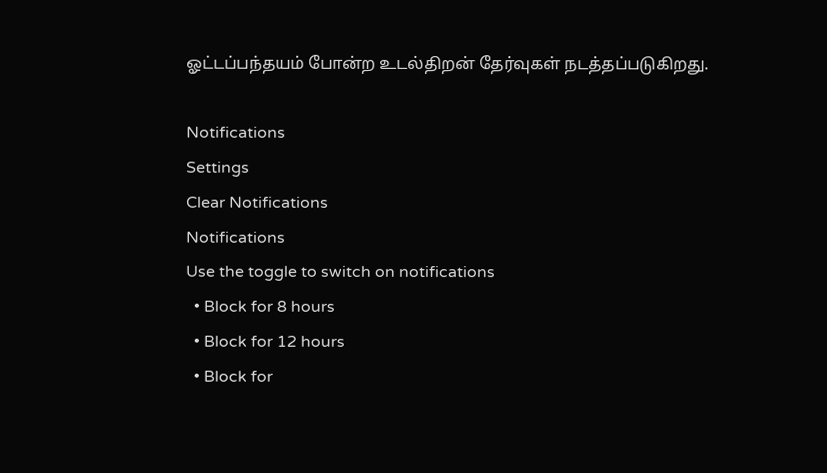ஓட்டப்பந்தயம் போன்ற உடல்திறன் தேர்வுகள் நடத்தப்படுகிறது.

Notifications
Settings
Clear Notifications
Notifications
Use the toggle to switch on notifications
  • Block for 8 hours
  • Block for 12 hours
  • Block for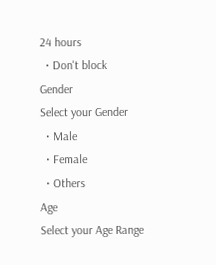24 hours
  • Don't block
Gender
Select your Gender
  • Male
  • Female
  • Others
Age
Select your Age Range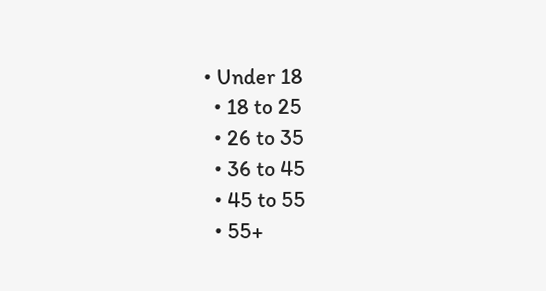• Under 18
  • 18 to 25
  • 26 to 35
  • 36 to 45
  • 45 to 55
  • 55+